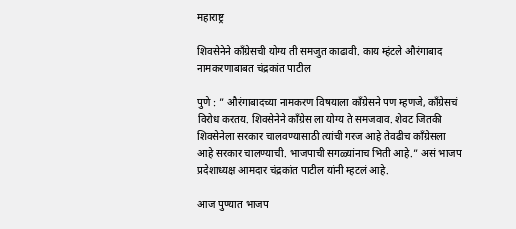महाराष्ट्र

शिवसेनेने काँग्रेसची योग्य ती समजुत काढावी. काय म्हंटले औरंगाबाद नामकरणाबाबत चंद्रकांत पाटील

पुणे : ” औरंगाबादच्या नामकरण विषयाला काँग्रेसने पण म्हणजे, काँग्रेसचं विरोध करतय. शिवसेनेने काँग्रेस ला योग्य ते समजवाव. शेवट जितकी शिवसेनेला सरकार चालवण्यासाठी त्यांची गरज आहे तेवढीच काँग्रेसला आहे सरकार चालण्याची. भाजपाची सगळ्यांनाच भिती आहे.” असं भाजप प्रदेशाध्यक्ष आमदार चंद्रकांत पाटील यांनी म्हटलं आहे.

आज पुण्यात भाजप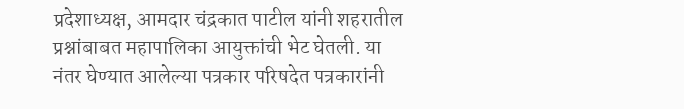प्रदेशाध्यक्ष, आमदार चंद्रकात पाटील यांनी शहरातील प्रश्नांबाबत महापालिका आयुक्तांची भेट घेतली. या नंतर घेण्यात आलेल्या पत्रकार परिषदेत पत्रकारांनी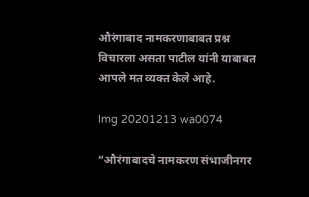औरंगाबाद नामकरणाबाबत प्रश्न विचारला असता पाटील यांनी याबाबत आपले मत व्यक्त केले आहे.

Img 20201213 wa0074

“औरंगाबादचे नामकरण संभाजीनगर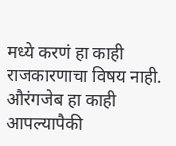मध्ये करणं हा काही राजकारणाचा विषय नाही. औरंगजेब हा काही आपल्यापैकी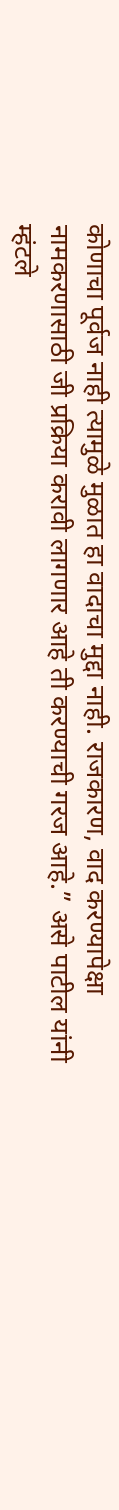कोणाचा पूर्वज नाही त्यामुळे मुळात हा वादाचा मुद्दा नाही. राजकारण, वाद करण्यापेक्षा नामकरणासाठी जी प्रक्रिया करावी लागणार आहे ती करण्याची गरज आहे.” असे पाटील यांनी म्हंटले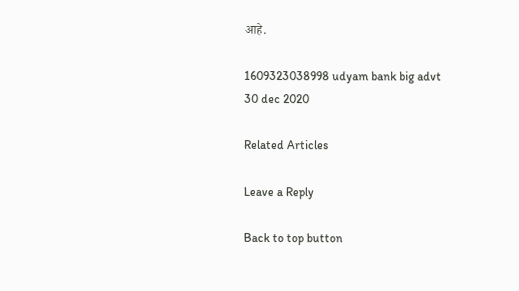आहे.

1609323038998 udyam bank big advt 30 dec 2020

Related Articles

Leave a Reply

Back to top button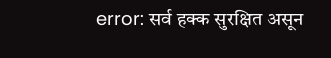error: सर्व हक्क सुरक्षित असून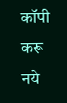कॉपी करू नये